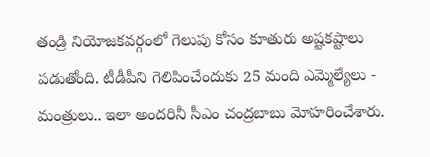తండ్రి నియోజకవర్గంలో గెలుపు కోసం కూతురు అష్టకష్టాలు పడుతోంది. టీడీపీని గెలిపించేందుకు 25 మంది ఎమ్మెల్యేలు - మంత్రులు.. ఇలా అందరినీ సీఎం చంద్రబాబు మోహరించేశారు.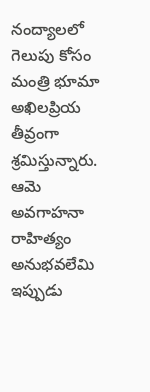నంద్యాలలో గెలుపు కోసం మంత్రి భూమా అఖిలప్రియ తీవ్రంగా శ్రమిస్తున్నారు. ఆమె అవగాహనా రాహిత్యం అనుభవలేమి ఇప్పుడు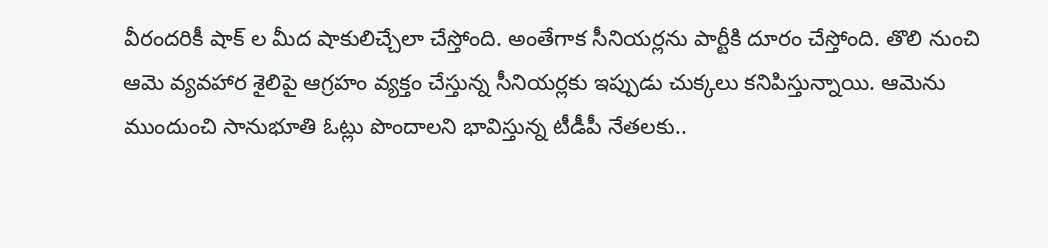వీరందరికీ షాక్ ల మీద షాకులిచ్చేలా చేస్తోంది. అంతేగాక సీనియర్లను పార్టీకి దూరం చేస్తోంది. తొలి నుంచి ఆమె వ్యవహార శైలిపై ఆగ్రహం వ్యక్తం చేస్తున్న సీనియర్లకు ఇప్పుడు చుక్కలు కనిపిస్తున్నాయి. ఆమెను ముందుంచి సానుభూతి ఓట్లు పొందాలని భావిస్తున్న టీడీపీ నేతలకు..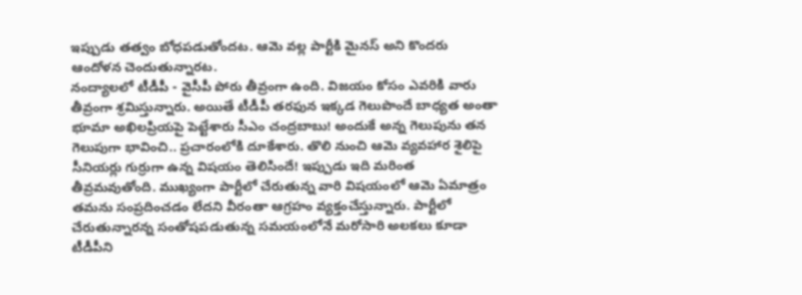ఇప్పుడు తత్వం బోధపడుతోందట. ఆమె వల్ల పార్టీకి మైనస్ అని కొందరు ఆందోళన చెందుతున్నారట.
నంద్యాలలో టీడీపీ - వైసీపీ పోరు తీవ్రంగా ఉంది. విజయం కోసం ఎవరికి వారు తీవ్రంగా శ్రమిస్తున్నారు. అయితే టీడీపీ తరఫున ఇక్కడ గెలుపొందే బాధ్యత అంతా భూమా అఖిలప్రియపై పెట్టేశారు సీఎం చంద్రబాబు! అందుకే అన్న గెలుపును తన గెలుపుగా భావించి.. ప్రచారంలోకి దూకేశారు. తొలి నుంచి ఆమె వ్యవహార శైలిపై సీనియర్లు గుర్రుగా ఉన్న విషయం తెలిసిందే! ఇప్పుడు ఇది మరింత తీవ్రమవుతోంది. ముఖ్యంగా పార్టీలో చేరుతున్న వారి విషయంలో ఆమె ఏమాత్రం తమను సంప్రదించడం లేదని వీరంతా ఆగ్రహం వ్యక్తంచేస్తున్నారు. పార్టీలో చేరుతున్నారన్న సంతోషపడుతున్న సమయంలోనే మరోసారి అలకలు కూడా టీడీపీని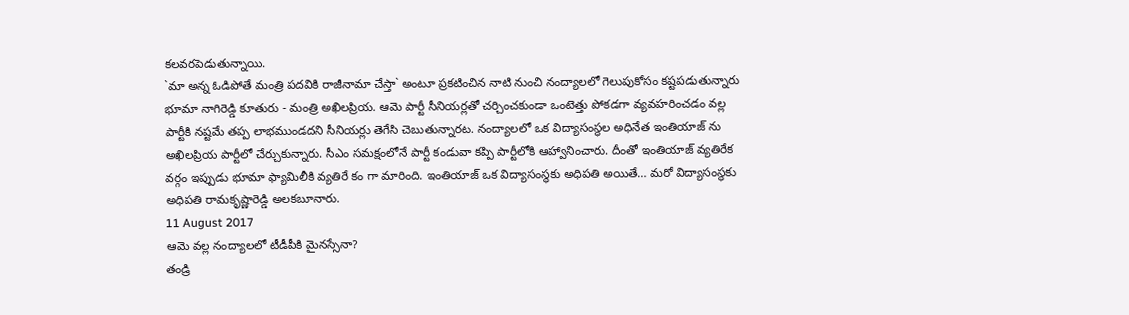కలవరపెడుతున్నాయి.
`మా అన్న ఓడిపోతే మంత్రి పదవికి రాజీనామా చేస్తా` అంటూ ప్రకటించిన నాటి నుంచి నంద్యాలలో గెలుపుకోసం కష్టపడుతున్నారు భూమా నాగిరెడ్డి కూతురు - మంత్రి అఖిలప్రియ. ఆమె పార్టీ సీనియర్లతో చర్చించకుండా ఒంటెత్తు పోకడగా వ్యవహరించడం వల్ల పార్టీకి నష్టమే తప్ప లాభముండదని సీనియర్లు తెగేసి చెబుతున్నారట. నంద్యాలలో ఒక విద్యాసంస్థల అధినేత ఇంతియాజ్ ను అఖిలప్రియ పార్టీలో చేర్చుకున్నారు. సీఎం సమక్షంలోనే పార్టీ కండువా కప్పి పార్టీలోకి ఆహ్వానించారు. దీంతో ఇంతియాజ్ వ్యతిరేక వర్గం ఇప్పుడు భూమా ఫ్యామిలీకి వ్యతిరే కం గా మారింది. ఇంతియాజ్ ఒక విద్యాసంస్థకు అధిపతి అయితే… మరో విద్యాసంస్థకు అధిపతి రామకృష్ణారెడ్డి అలకబూనారు.
11 August 2017
ఆమె వల్ల నంద్యాలలో టీడీపీకి మైనస్సేనా?
తండ్రి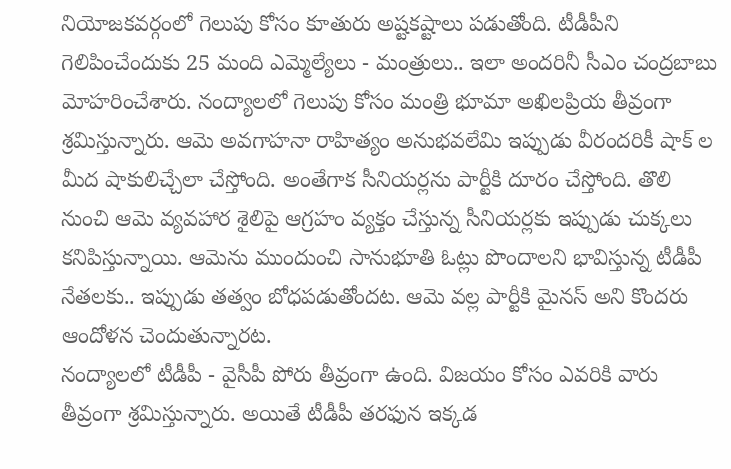నియోజకవర్గంలో గెలుపు కోసం కూతురు అష్టకష్టాలు పడుతోంది. టీడీపీని గెలిపించేందుకు 25 మంది ఎమ్మెల్యేలు - మంత్రులు.. ఇలా అందరినీ సీఎం చంద్రబాబు మోహరించేశారు. నంద్యాలలో గెలుపు కోసం మంత్రి భూమా అఖిలప్రియ తీవ్రంగా శ్రమిస్తున్నారు. ఆమె అవగాహనా రాహిత్యం అనుభవలేమి ఇప్పుడు వీరందరికీ షాక్ ల మీద షాకులిచ్చేలా చేస్తోంది. అంతేగాక సీనియర్లను పార్టీకి దూరం చేస్తోంది. తొలి నుంచి ఆమె వ్యవహార శైలిపై ఆగ్రహం వ్యక్తం చేస్తున్న సీనియర్లకు ఇప్పుడు చుక్కలు కనిపిస్తున్నాయి. ఆమెను ముందుంచి సానుభూతి ఓట్లు పొందాలని భావిస్తున్న టీడీపీ నేతలకు.. ఇప్పుడు తత్వం బోధపడుతోందట. ఆమె వల్ల పార్టీకి మైనస్ అని కొందరు ఆందోళన చెందుతున్నారట.
నంద్యాలలో టీడీపీ - వైసీపీ పోరు తీవ్రంగా ఉంది. విజయం కోసం ఎవరికి వారు తీవ్రంగా శ్రమిస్తున్నారు. అయితే టీడీపీ తరఫున ఇక్కడ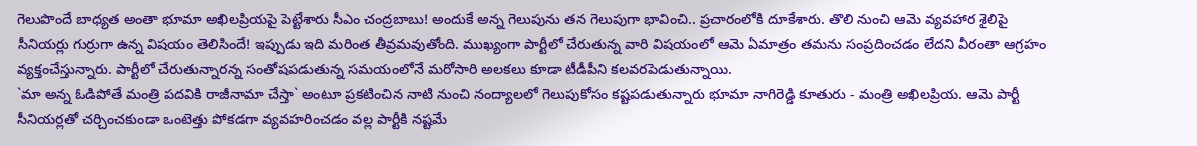గెలుపొందే బాధ్యత అంతా భూమా అఖిలప్రియపై పెట్టేశారు సీఎం చంద్రబాబు! అందుకే అన్న గెలుపును తన గెలుపుగా భావించి.. ప్రచారంలోకి దూకేశారు. తొలి నుంచి ఆమె వ్యవహార శైలిపై సీనియర్లు గుర్రుగా ఉన్న విషయం తెలిసిందే! ఇప్పుడు ఇది మరింత తీవ్రమవుతోంది. ముఖ్యంగా పార్టీలో చేరుతున్న వారి విషయంలో ఆమె ఏమాత్రం తమను సంప్రదించడం లేదని వీరంతా ఆగ్రహం వ్యక్తంచేస్తున్నారు. పార్టీలో చేరుతున్నారన్న సంతోషపడుతున్న సమయంలోనే మరోసారి అలకలు కూడా టీడీపీని కలవరపెడుతున్నాయి.
`మా అన్న ఓడిపోతే మంత్రి పదవికి రాజీనామా చేస్తా` అంటూ ప్రకటించిన నాటి నుంచి నంద్యాలలో గెలుపుకోసం కష్టపడుతున్నారు భూమా నాగిరెడ్డి కూతురు - మంత్రి అఖిలప్రియ. ఆమె పార్టీ సీనియర్లతో చర్చించకుండా ఒంటెత్తు పోకడగా వ్యవహరించడం వల్ల పార్టీకి నష్టమే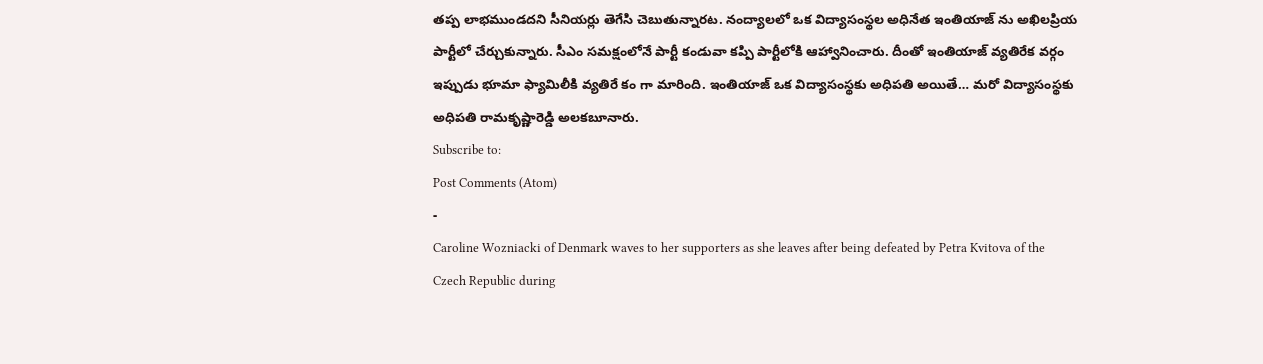తప్ప లాభముండదని సీనియర్లు తెగేసి చెబుతున్నారట. నంద్యాలలో ఒక విద్యాసంస్థల అధినేత ఇంతియాజ్ ను అఖిలప్రియ పార్టీలో చేర్చుకున్నారు. సీఎం సమక్షంలోనే పార్టీ కండువా కప్పి పార్టీలోకి ఆహ్వానించారు. దీంతో ఇంతియాజ్ వ్యతిరేక వర్గం ఇప్పుడు భూమా ఫ్యామిలీకి వ్యతిరే కం గా మారింది. ఇంతియాజ్ ఒక విద్యాసంస్థకు అధిపతి అయితే… మరో విద్యాసంస్థకు అధిపతి రామకృష్ణారెడ్డి అలకబూనారు.
Subscribe to:
Post Comments (Atom)
-
Caroline Wozniacki of Denmark waves to her supporters as she leaves after being defeated by Petra Kvitova of the Czech Republic during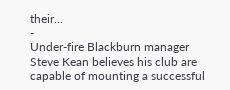their...
-
Under-fire Blackburn manager Steve Kean believes his club are capable of mounting a successful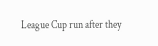League Cup run after they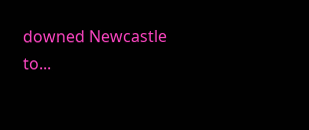downed Newcastle to...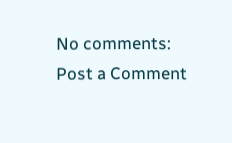No comments:
Post a Comment